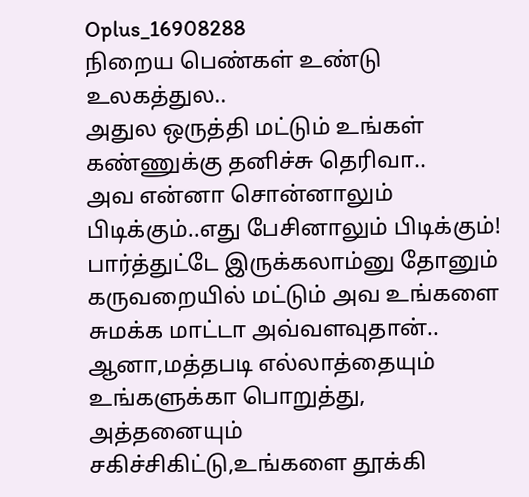Oplus_16908288
நிறைய பெண்கள் உண்டு உலகத்துல..
அதுல ஒருத்தி மட்டும் உங்கள்
கண்ணுக்கு தனிச்சு தெரிவா..
அவ என்னா சொன்னாலும் பிடிக்கும்..எது பேசினாலும் பிடிக்கும்!
பார்த்துட்டே இருக்கலாம்னு தோனும்
கருவறையில் மட்டும் அவ உங்களை
சுமக்க மாட்டா அவ்வளவுதான்..
ஆனா,மத்தபடி எல்லாத்தையும்
உங்களுக்கா பொறுத்து,
அத்தனையும் சகிச்சிகிட்டு,உங்களை தூக்கி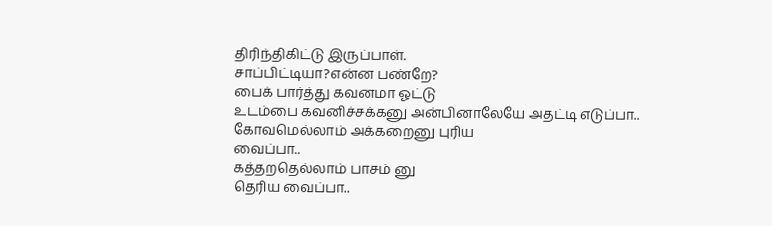திரிந்திகிட்டு இருப்பாள்.
சாப்பிட்டியா?என்ன பண்றே?
பைக் பார்த்து கவனமா ஓட்டு
உடம்பை கவனிச்சக்கனு அன்பினாலேயே அதட்டி எடுப்பா..
கோவமெல்லாம் அக்கறைனு புரிய
வைப்பா..
கத்தறதெல்லாம் பாசம் னு
தெரிய வைப்பா..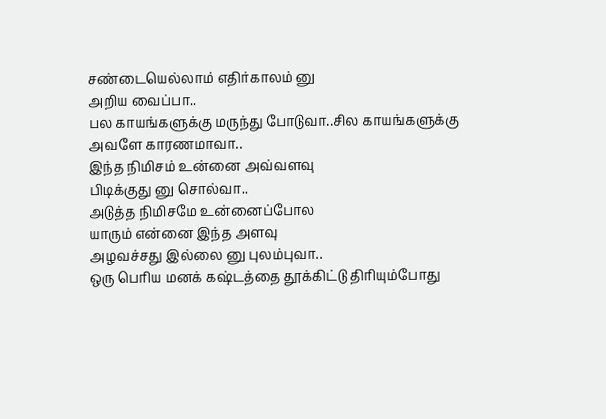சண்டையெல்லாம் எதிர்காலம் னு
அறிய வைப்பா..
பல காயங்களுக்கு மருந்து போடுவா..சில காயங்களுக்கு
அவளே காரணமாவா..
இந்த நிமிசம் உன்னை அவ்வளவு
பிடிக்குது னு சொல்வா..
அடுத்த நிமிசமே உன்னைப்போல
யாரும் என்னை இந்த அளவு
அழவச்சது இல்லை னு புலம்புவா..
ஒரு பெரிய மனக் கஷ்டத்தை தூக்கிட்டு திரியும்போது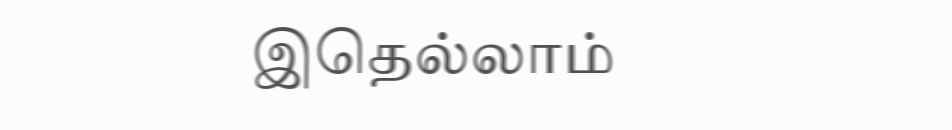இதெல்லாம்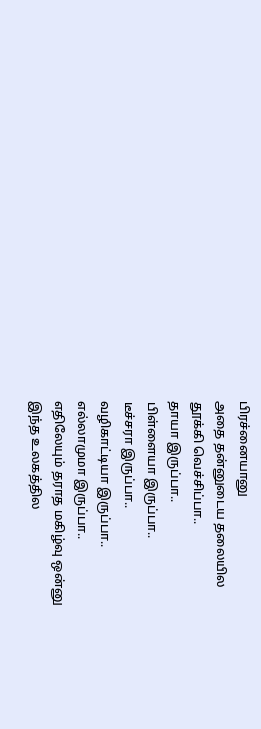பிரச்னையானு
அதை தன்னுடைய தலையில
தூக்கி வெச்சிப்பா..
தாயா இருப்பா..
பிள்ளையா இருப்பா..
டீச்சரா இருப்பா..
வழிகாட்டியா இருப்பா..
எல்லாமுமா இருப்பா..
எதிலேயும் தராத மகிழ்வு ஒன்னு
இந்த உலகத்தில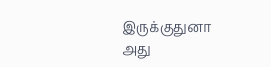இருக்குதுனா
அது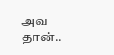அவ தான்..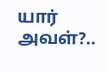யார் அவள்?..